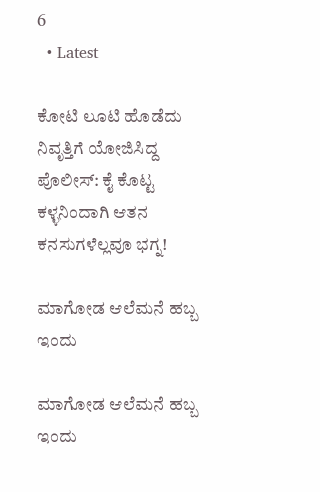6
  • Latest

ಕೋಟಿ ಲೂಟಿ ಹೊಡೆದು ನಿವೃತ್ತಿಗೆ ಯೋಜಿಸಿದ್ದ ಪೊಲೀಸ್: ಕೈ ಕೊಟ್ಟ ಕಳ್ಳನಿಂದಾಗಿ ಆತನ ಕನಸುಗಳೆಲ್ಲವೂ ಭಗ್ನ!

ಮಾಗೋಡ ಆಲೆಮನೆ ಹಬ್ಬ ಇಂದು

ಮಾಗೋಡ ಆಲೆಮನೆ ಹಬ್ಬ ಇಂದು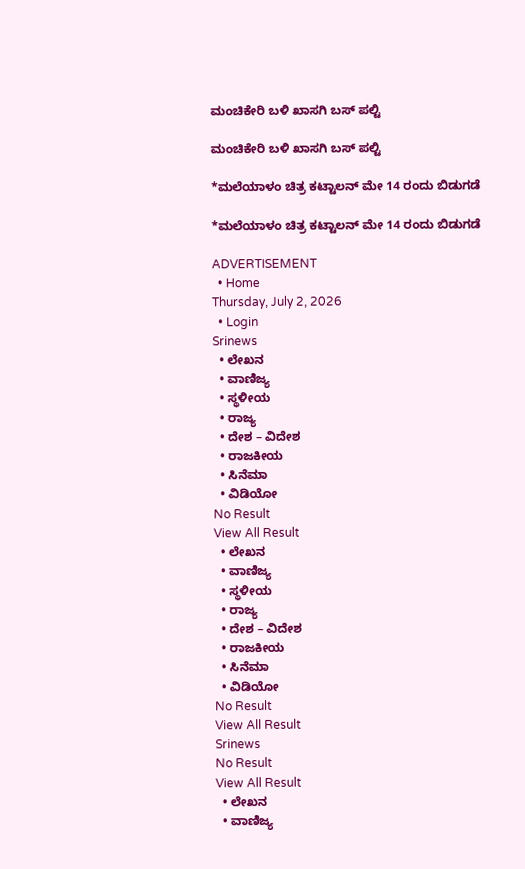ಮಂಚಿಕೇರಿ‌ ಬಳಿ ಖಾಸಗಿ ಬಸ್ ಪಲ್ಟಿ

ಮಂಚಿಕೇರಿ‌ ಬಳಿ ಖಾಸಗಿ ಬಸ್ ಪಲ್ಟಿ

*ಮಲೆಯಾಳಂ ಚಿತ್ರ ಕಟ್ಟಾಲನ್ ಮೇ 14 ರಂದು ಬಿಡುಗಡೆ

*ಮಲೆಯಾಳಂ ಚಿತ್ರ ಕಟ್ಟಾಲನ್ ಮೇ 14 ರಂದು ಬಿಡುಗಡೆ

ADVERTISEMENT
  • Home
Thursday, July 2, 2026
  • Login
Srinews
  • ಲೇಖನ
  • ವಾಣಿಜ್ಯ
  • ಸ್ಥಳೀಯ
  • ರಾಜ್ಯ
  • ದೇಶ – ವಿದೇಶ
  • ರಾಜಕೀಯ
  • ಸಿನೆಮಾ
  • ವಿಡಿಯೋ
No Result
View All Result
  • ಲೇಖನ
  • ವಾಣಿಜ್ಯ
  • ಸ್ಥಳೀಯ
  • ರಾಜ್ಯ
  • ದೇಶ – ವಿದೇಶ
  • ರಾಜಕೀಯ
  • ಸಿನೆಮಾ
  • ವಿಡಿಯೋ
No Result
View All Result
Srinews
No Result
View All Result
  • ಲೇಖನ
  • ವಾಣಿಜ್ಯ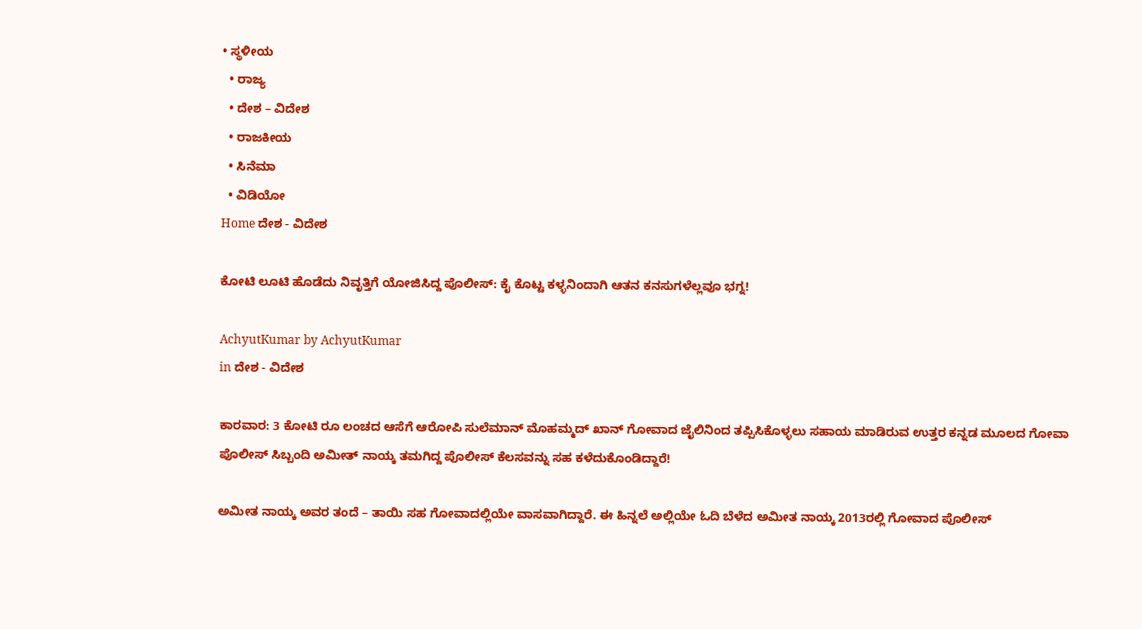• ಸ್ಥಳೀಯ
  • ರಾಜ್ಯ
  • ದೇಶ – ವಿದೇಶ
  • ರಾಜಕೀಯ
  • ಸಿನೆಮಾ
  • ವಿಡಿಯೋ
Home ದೇಶ - ವಿದೇಶ

ಕೋಟಿ ಲೂಟಿ ಹೊಡೆದು ನಿವೃತ್ತಿಗೆ ಯೋಜಿಸಿದ್ದ ಪೊಲೀಸ್: ಕೈ ಕೊಟ್ಟ ಕಳ್ಳನಿಂದಾಗಿ ಆತನ ಕನಸುಗಳೆಲ್ಲವೂ ಭಗ್ನ!

AchyutKumar by AchyutKumar
in ದೇಶ - ವಿದೇಶ

ಕಾರವಾರ: 3 ಕೋಟಿ ರೂ ಲಂಚದ ಆಸೆಗೆ ಆರೋಪಿ ಸುಲೆಮಾನ್ ಮೊಹಮ್ಮದ್ ಖಾನ್ ಗೋವಾದ ಜೈಲಿನಿಂದ ತಪ್ಪಿಸಿಕೊಳ್ಳಲು ಸಹಾಯ ಮಾಡಿರುವ ಉತ್ತರ ಕನ್ನಡ ಮೂಲದ ಗೋವಾ ಪೊಲೀಸ್ ಸಿಬ್ಬಂದಿ ಅಮೀತ್ ನಾಯ್ಕ ತಮಗಿದ್ದ ಪೊಲೀಸ್ ಕೆಲಸವನ್ನು ಸಹ ಕಳೆದುಕೊಂಡಿದ್ದಾರೆ!

ಅಮೀತ ನಾಯ್ಕ ಅವರ ತಂದೆ – ತಾಯಿ ಸಹ ಗೋವಾದಲ್ಲಿಯೇ ವಾಸವಾಗಿದ್ದಾರೆ. ಈ ಹಿನ್ನಲೆ ಅಲ್ಲಿಯೇ ಓದಿ ಬೆಳೆದ ಅಮೀತ ನಾಯ್ಕ 2013ರಲ್ಲಿ ಗೋವಾದ ಪೊಲೀಸ್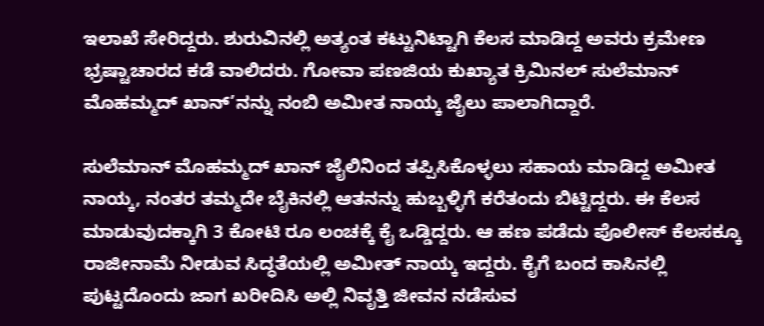ಇಲಾಖೆ ಸೇರಿದ್ದರು. ಶುರುವಿನಲ್ಲಿ ಅತ್ಯಂತ ಕಟ್ಟುನಿಟ್ಟಾಗಿ ಕೆಲಸ ಮಾಡಿದ್ದ ಅವರು ಕ್ರಮೇಣ ಭ್ರಷ್ಟಾಚಾರದ ಕಡೆ ವಾಲಿದರು. ಗೋವಾ ಪಣಜಿಯ ಕುಖ್ಯಾತ ಕ್ರಿಮಿನಲ್ ಸುಲೆಮಾನ್ ಮೊಹಮ್ಮದ್ ಖಾನ್’ನನ್ನು ನಂಬಿ ಅಮೀತ ನಾಯ್ಕ ಜೈಲು ಪಾಲಾಗಿದ್ದಾರೆ.

ಸುಲೆಮಾನ್ ಮೊಹಮ್ಮದ್ ಖಾನ್ ಜೈಲಿನಿಂದ ತಪ್ಪಿಸಿಕೊಳ್ಳಲು ಸಹಾಯ ಮಾಡಿದ್ದ ಅಮೀತ ನಾಯ್ಕ, ನಂತರ ತಮ್ಮದೇ ಬೈಕಿನಲ್ಲಿ ಆತನನ್ನು ಹುಬ್ಬಳ್ಳಿಗೆ ಕರೆತಂದು ಬಿಟ್ಟಿದ್ದರು. ಈ ಕೆಲಸ ಮಾಡುವುದಕ್ಕಾಗಿ 3 ಕೋಟಿ ರೂ ಲಂಚಕ್ಕೆ ಕೈ ಒಡ್ಡಿದ್ದರು. ಆ ಹಣ ಪಡೆದು ಪೊಲೀಸ್ ಕೆಲಸಕ್ಕೂ ರಾಜೀನಾಮೆ ನೀಡುವ ಸಿದ್ಧತೆಯಲ್ಲಿ ಅಮೀತ್ ನಾಯ್ಕ ಇದ್ದರು. ಕೈಗೆ ಬಂದ ಕಾಸಿನಲ್ಲಿ ಪುಟ್ಟದೊಂದು ಜಾಗ ಖರೀದಿಸಿ ಅಲ್ಲಿ ನಿವೃತ್ತಿ ಜೀವನ ನಡೆಸುವ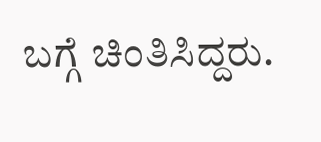ಬಗ್ಗೆ ಚಿಂತಿಸಿದ್ದರು.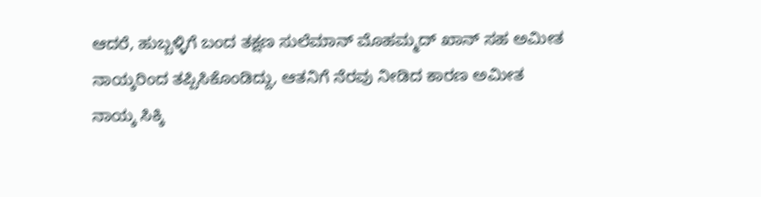ಆದರೆ, ಹುಬ್ಬಳ್ಳಿಗೆ ಬಂದ ತಕ್ಷಣ ಸುಲೆಮಾನ್ ಮೊಹಮ್ಮದ್ ಖಾನ್ ಸಹ ಅಮೀತ ನಾಯ್ಕರಿಂದ ತಪ್ಪಿಸಿಕೊಂಡಿದ್ದು, ಆತನಿಗೆ ನೆರವು ನೀಡಿದ ಕಾರಣ ಅಮೀತ ನಾಯ್ಕ ಸಿಕ್ಕಿ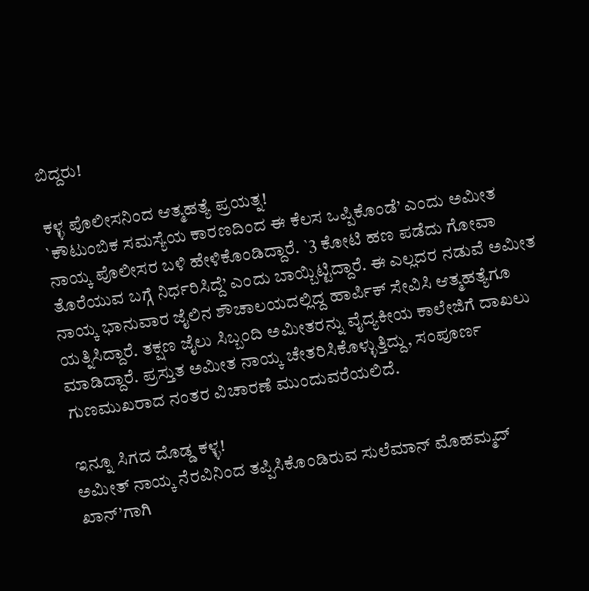ಬಿದ್ದರು!

ಕಳ್ಳ ಪೊಲೀಸನಿಂದ ಆತ್ಮಹತ್ಯೆ ಪ್ರಯತ್ನ!
`ಕೌಟುಂಬಿಕ ಸಮಸ್ಯೆಯ ಕಾರಣದಿಂದ ಈ ಕೆಲಸ ಒಪ್ಪಿಕೊಂಡೆ’ ಎಂದು ಅಮೀತ ನಾಯ್ಕ ಪೊಲೀಸರ ಬಳಿ ಹೇಳಿಕೊಂಡಿದ್ದಾರೆ. `3 ಕೋಟಿ ಹಣ ಪಡೆದು ಗೋವಾ ತೊರೆಯುವ ಬಗ್ಗೆ ನಿರ್ಧರಿಸಿದ್ದೆ’ ಎಂದು ಬಾಯ್ಬಿಟ್ಟಿದ್ದಾರೆ. ಈ ಎಲ್ಲದರ ನಡುವೆ ಅಮೀತ ನಾಯ್ಕ ಭಾನುವಾರ ಜೈಲಿನ ಶೌಚಾಲಯದಲ್ಲಿದ್ದ ಹಾರ್ಪಿಕ್ ಸೇವಿಸಿ ಆತ್ಮಹತ್ಯೆಗೂ ಯತ್ನಿಸಿದ್ದಾರೆ. ತಕ್ಷಣ ಜೈಲು ಸಿಬ್ಬಂದಿ ಅಮೀತರನ್ನು ವೈದ್ಯಕೀಯ ಕಾಲೇಜಿಗೆ ದಾಖಲು ಮಾಡಿದ್ದಾರೆ. ಪ್ರಸ್ತುತ ಅಮೀತ ನಾಯ್ಕ ಚೇತರಿಸಿಕೊಳ್ಳುತ್ತಿದ್ದು, ಸಂಪೂರ್ಣ ಗುಣಮುಖರಾದ ನಂತರ ವಿಚಾರಣೆ ಮುಂದುವರೆಯಲಿದೆ.

ಇನ್ನೂ ಸಿಗದ ದೊಡ್ಡ ಕಳ್ಳ!
ಅಮೀತ್ ನಾಯ್ಕ ನೆರವಿನಿಂದ ತಪ್ಪಿಸಿಕೊಂಡಿರುವ ಸುಲೆಮಾನ್ ಮೊಹಮ್ಮದ್ ಖಾನ್’ಗಾಗಿ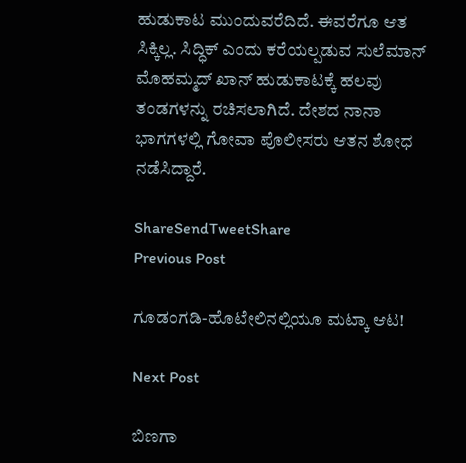ಹುಡುಕಾಟ ಮುಂದುವರೆದಿದೆ. ಈವರೆಗೂ ಆತ ಸಿಕ್ಕಿಲ್ಲ. ಸಿದ್ಧಿಕ್ ಎಂದು ಕರೆಯಲ್ಪಡುವ ಸುಲೆಮಾನ್ ಮೊಹಮ್ಮದ್ ಖಾನ್ ಹುಡುಕಾಟಕ್ಕೆ ಹಲವು ತಂಡಗಳನ್ನು ರಚಿಸಲಾಗಿದೆ. ದೇಶದ ನಾನಾ ಭಾಗಗಳಲ್ಲಿ ಗೋವಾ ಪೊಲೀಸರು ಆತನ ಶೋಧ ನಡೆಸಿದ್ದಾರೆ.

ShareSendTweetShare
Previous Post

ಗೂಡಂಗಡಿ-ಹೊಟೇಲಿನಲ್ಲಿಯೂ ಮಟ್ಕಾ ಆಟ!

Next Post

ಬಿಣಗಾ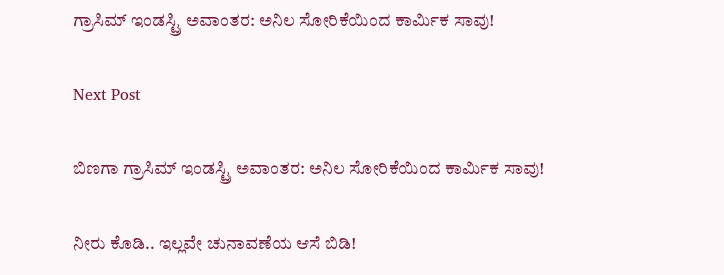ಗ್ರಾಸಿಮ್ ಇಂಡಸ್ಟ್ರಿ ಅವಾಂತರ: ಅನಿಲ ಸೋರಿಕೆಯಿಂದ ಕಾರ್ಮಿಕ ಸಾವು!

Next Post

ಬಿಣಗಾ ಗ್ರಾಸಿಮ್ ಇಂಡಸ್ಟ್ರಿ ಅವಾಂತರ: ಅನಿಲ ಸೋರಿಕೆಯಿಂದ ಕಾರ್ಮಿಕ ಸಾವು!

ನೀರು ಕೊಡಿ.. ಇಲ್ಲವೇ ಚುನಾವಣೆಯ ಆಸೆ ಬಿಡಿ!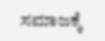ಸಮಾಜಕ್ಕೆ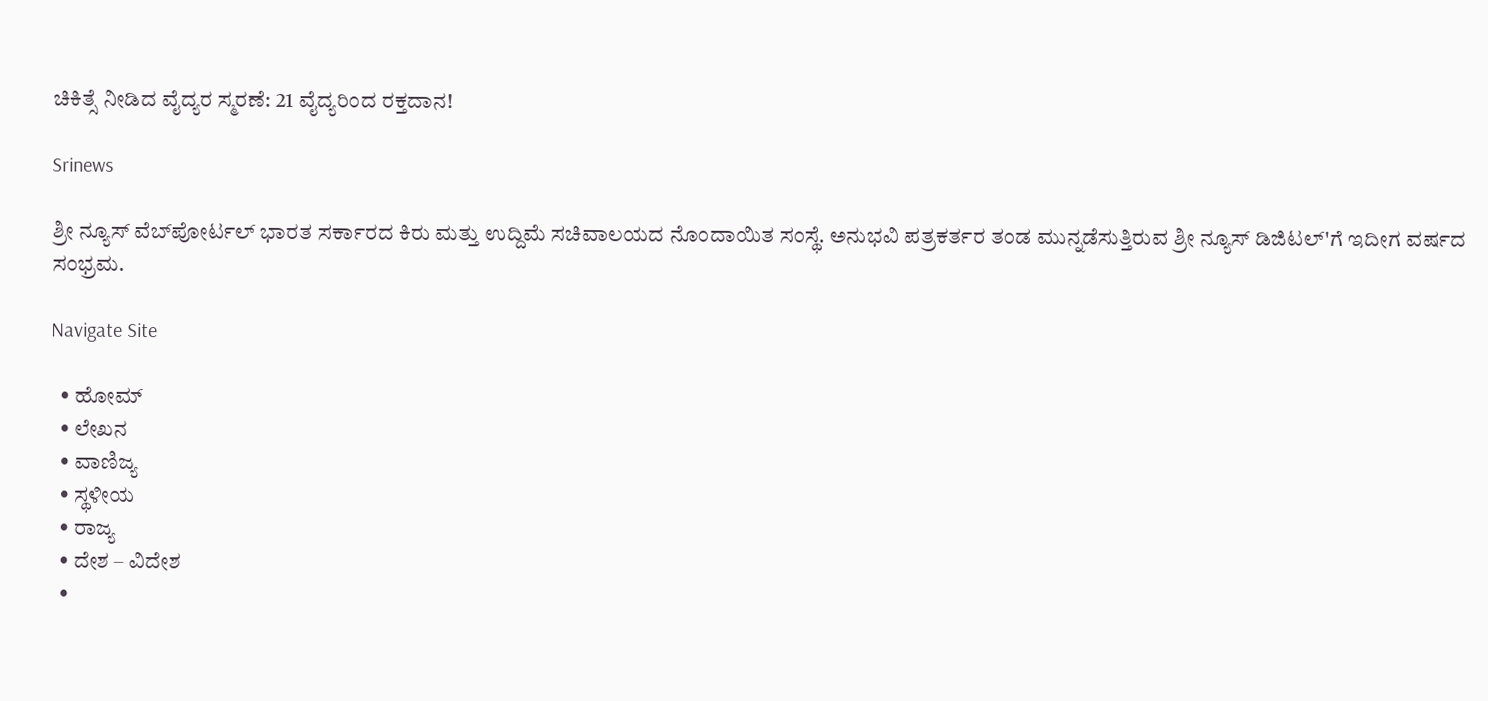ಚಿಕಿತ್ಸೆ ನೀಡಿದ ವೈದ್ಯರ ಸ್ಮರಣೆ: 21 ವೈದ್ಯರಿಂದ ರಕ್ತದಾನ!

Srinews

ಶ್ರೀ ನ್ಯೂಸ್ ವೆಬ್‌ಪೋರ್ಟಲ್ ಭಾರತ ಸರ್ಕಾರದ ಕಿರು ಮತ್ತು ಉದ್ದಿಮೆ ಸಚಿವಾಲಯದ ನೊಂದಾಯಿತ ಸಂಸ್ಥೆ. ಅನುಭವಿ ಪತ್ರಕರ್ತರ ತಂಡ ಮುನ್ನಡೆಸುತ್ತಿರುವ ಶ್ರೀ ನ್ಯೂಸ್ ಡಿಜಿಟಲ್'ಗೆ ಇದೀಗ ವರ್ಷದ ಸಂಭ್ರಮ.

Navigate Site

  • ಹೋಮ್
  • ಲೇಖನ
  • ವಾಣಿಜ್ಯ
  • ಸ್ಥಳೀಯ
  • ರಾಜ್ಯ
  • ದೇಶ – ವಿದೇಶ
  •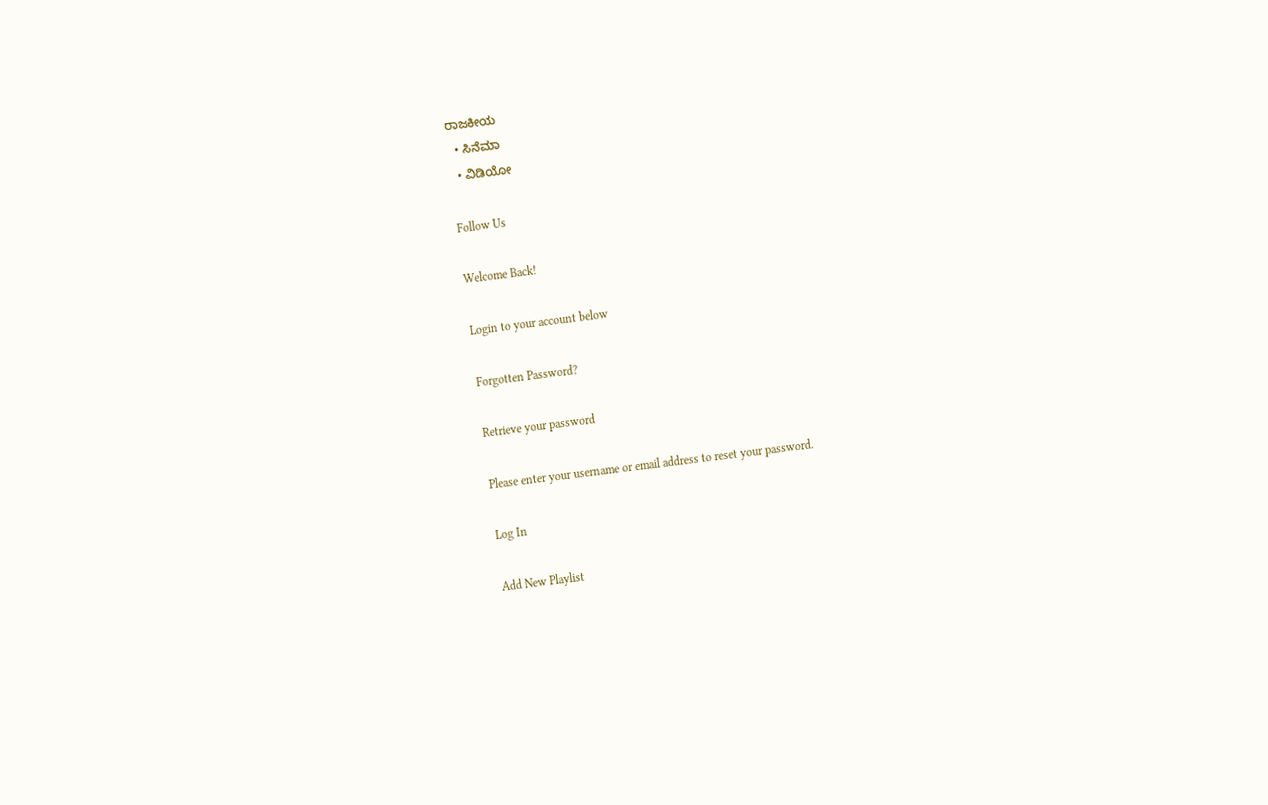ರಾಜಕೀಯ
  • ಸಿನೆಮಾ
  • ವಿಡಿಯೋ

Follow Us

Welcome Back!

Login to your account below

Forgotten Password?

Retrieve your password

Please enter your username or email address to reset your password.

Log In

Add New Playlist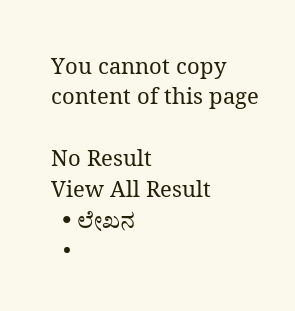You cannot copy content of this page

No Result
View All Result
  • ಲೇಖನ
  •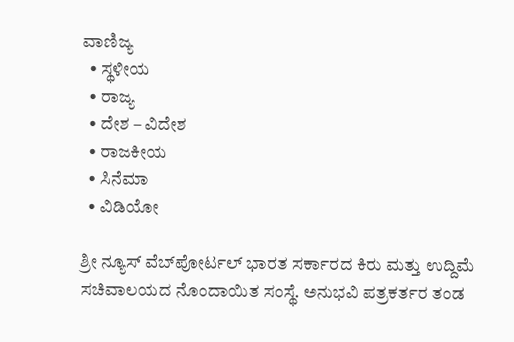ವಾಣಿಜ್ಯ
  • ಸ್ಥಳೀಯ
  • ರಾಜ್ಯ
  • ದೇಶ – ವಿದೇಶ
  • ರಾಜಕೀಯ
  • ಸಿನೆಮಾ
  • ವಿಡಿಯೋ

ಶ್ರೀ ನ್ಯೂಸ್ ವೆಬ್‌ಪೋರ್ಟಲ್ ಭಾರತ ಸರ್ಕಾರದ ಕಿರು ಮತ್ತು ಉದ್ದಿಮೆ ಸಚಿವಾಲಯದ ನೊಂದಾಯಿತ ಸಂಸ್ಥೆ. ಅನುಭವಿ ಪತ್ರಕರ್ತರ ತಂಡ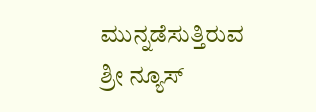ಮುನ್ನಡೆಸುತ್ತಿರುವ ಶ್ರೀ ನ್ಯೂಸ್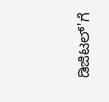ಡಿಜಿಟಲ್'ಗೆ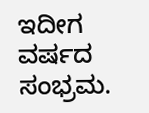ಇದೀಗ ವರ್ಷದ ಸಂಭ್ರಮ.